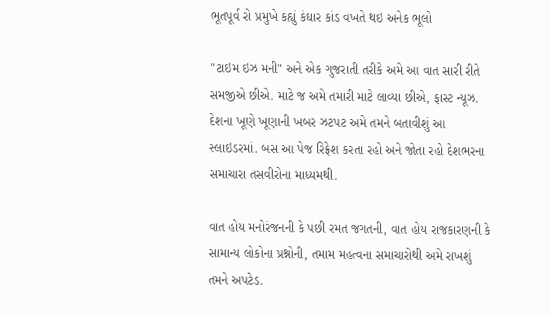ભૂતપૂર્વ રો પ્રમુખે કહ્યું કંઘાર કાંડ વખતે થઇ અનેક ભૂલો

"ટાઇમ ઇઝ મની" અને એક ગુજરાતી તરીકે અમે આ વાત સારી રીતે સમજીએ છીએ. માટે જ અમે તમારી માટે લાવ્યા છીએ, ફાસ્ટ ન્યૂઝ. દેશના ખૂણે ખૂણાની ખબર ઝટપટ અમે તમને બતાવીશું આ સ્લાઇડરમાં. બસ આ પેજ રિફ્રેશ કરતા રહો અને જોતા રહો દેશભરના સમાચારા તસવીરોના માધ્યમથી.

વાત હોય મનોરંજનની કે પછી રમત જગતની, વાત હોય રાજકારણની કે સામાન્ય લોકોના પ્રશ્નોની, તમામ મહત્વના સમાચારોથી અમે રાખશું તમને અપટેડ.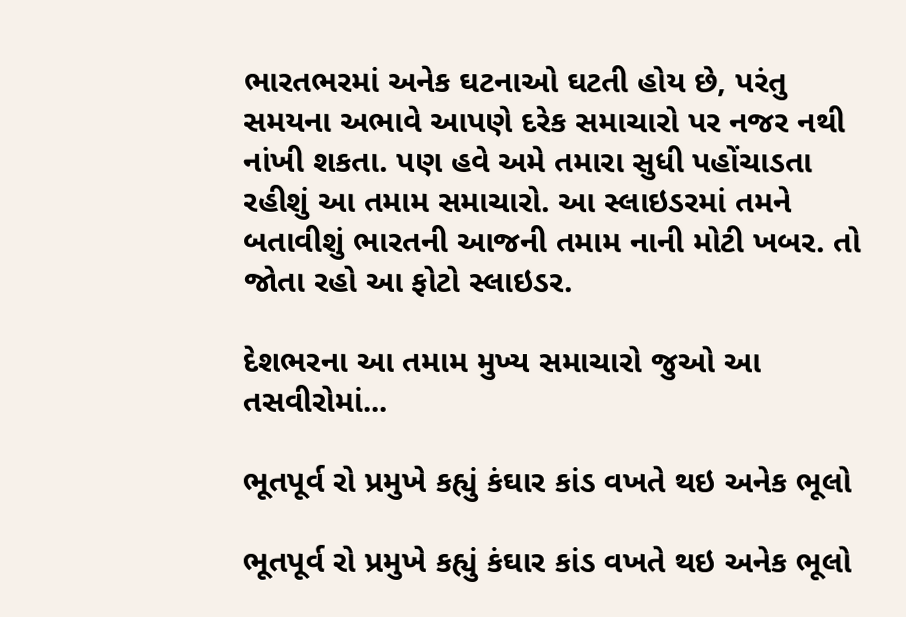ભારતભરમાં અનેક ઘટનાઓ ઘટતી હોય છે, પરંતુ સમયના અભાવે આપણે દરેક સમાચારો પર નજર નથી નાંખી શકતા. પણ હવે અમે તમારા સુધી પહોંચાડતા રહીશું આ તમામ સમાચારો. આ સ્લાઇડરમાં તમને બતાવીશું ભારતની આજની તમામ નાની મોટી ખબર. તો જોતા રહો આ ફોટો સ્લાઇડર.

દેશભરના આ તમામ મુખ્ય સમાચારો જુઓ આ તસવીરોમાં...

ભૂતપૂર્વ રો પ્રમુખે કહ્યું કંઘાર કાંડ વખતે થઇ અનેક ભૂલો

ભૂતપૂર્વ રો પ્રમુખે કહ્યું કંઘાર કાંડ વખતે થઇ અનેક ભૂલો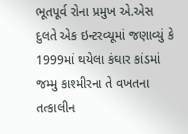ભૂતપૂર્વ રોના પ્રમુખ એ.એસ દુલતે એક ઇન્ટરવ્યૂમાં જણાવ્યું કે 1999માં થયેલા કંઘાર કાંડમાં જમ્મુ કાશ્મીરના તે વખતના તત્કાલીન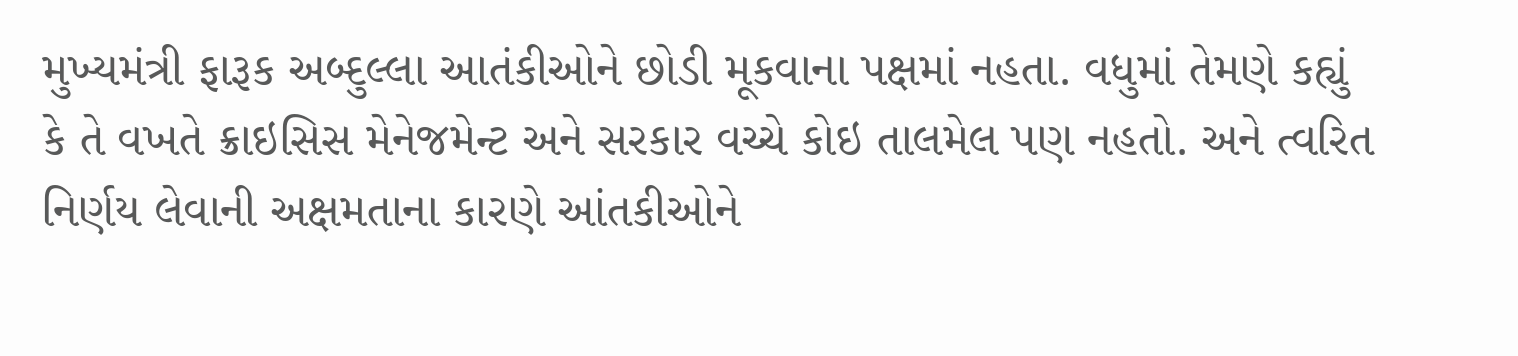મુખ્યમંત્રી ફારૂક અબ્દુલ્લા આતંકીઓને છોડી મૂકવાના પક્ષમાં નહતા. વધુમાં તેમણે કહ્યું કે તે વખતે ક્રાઇસિસ મેનેજમેન્ટ અને સરકાર વચ્ચે કોઇ તાલમેલ પણ નહતો. અને ત્વરિત નિર્ણય લેવાની અક્ષમતાના કારણે આંતકીઓને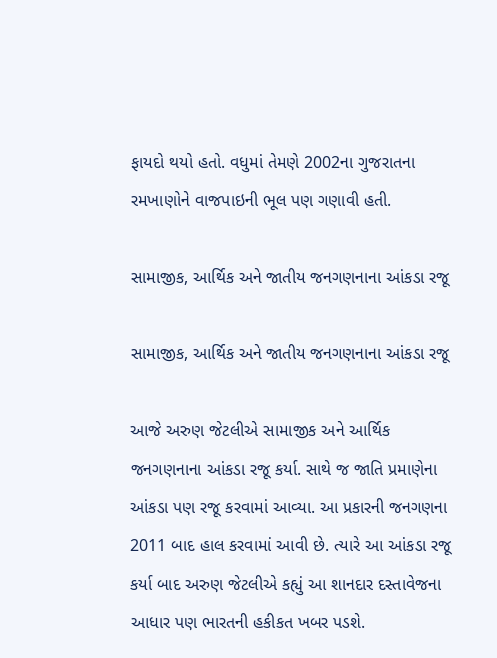ફાયદો થયો હતો. વધુમાં તેમણે 2002ના ગુજરાતના રમખાણોને વાજપાઇની ભૂલ પણ ગણાવી હતી.

સામાજીક, આર્થિક અને જાતીય જનગણનાના આંકડા રજૂ

સામાજીક, આર્થિક અને જાતીય જનગણનાના આંકડા રજૂ

આજે અરુણ જેટલીએ સામાજીક અને આર્થિક જનગણનાના આંકડા રજૂ કર્યા. સાથે જ જાતિ પ્રમાણેના આંકડા પણ રજૂ કરવામાં આવ્યા. આ પ્રકારની જનગણના 2011 બાદ હાલ કરવામાં આવી છે. ત્યારે આ આંકડા રજૂ કર્યા બાદ અરુણ જેટલીએ કહ્યું આ શાનદાર દસ્તાવેજના આધાર પણ ભારતની હકીકત ખબર પડશે.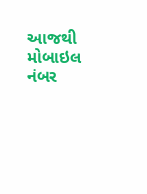આજથી મોબાઇલ નંબર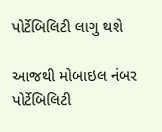પોર્ટેબિલિટી લાગુ થશે

આજથી મોબાઇલ નંબર પોર્ટેબિલિટી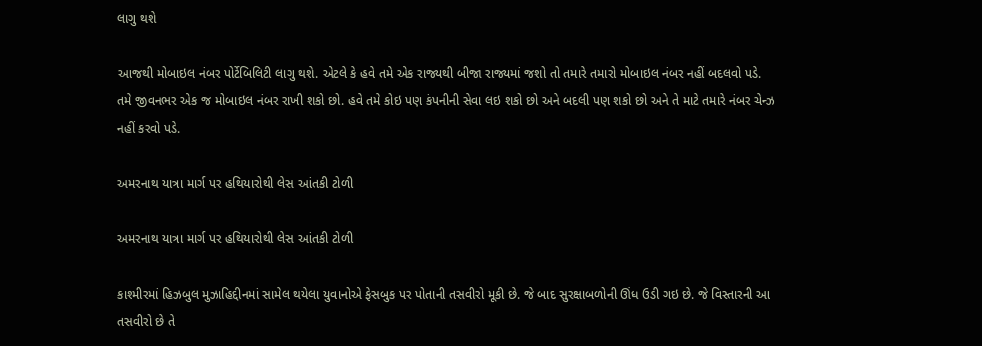લાગુ થશે

આજથી મોબાઇલ નંબર પોર્ટેબિલિટી લાગુ થશે. એટલે કે હવે તમે એક રાજ્યથી બીજા રાજ્યમાં જશો તો તમારે તમારો મોબાઇલ નંબર નહીં બદલવો પડે. તમે જીવનભર એક જ મોબાઇલ નંબર રાખી શકો છો. હવે તમે કોઇ પણ કંપનીની સેવા લઇ શકો છો અને બદલી પણ શકો છો અને તે માટે તમારે નંબર ચેન્ઝ નહીં કરવો પડે.

અમરનાથ યાત્રા માર્ગ પર હથિયારોથી લેસ આંતકી ટોળી

અમરનાથ યાત્રા માર્ગ પર હથિયારોથી લેસ આંતકી ટોળી

કાશ્મીરમાં હિઝબુલ મુઝાહિદ્દીનમાં સામેલ થયેલા યુવાનોએ ફેસબુક પર પોતાની તસવીરો મૂકી છે. જે બાદ સુરક્ષાબળોની ઊંધ ઉડી ગઇ છે. જે વિસ્તારની આ તસવીરો છે તે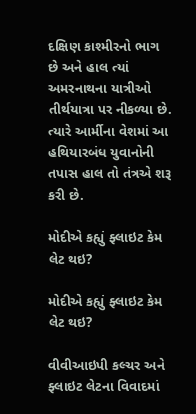દક્ષિણ કાશ્મીરનો ભાગ છે અને હાલ ત્યાં અમરનાથના યાત્રીઓ તીર્થયાત્રા પર નીકળ્યા છે. ત્યારે આર્મીના વેશમાં આ હથિયારબંધ યુવાનોની તપાસ હાલ તો તંત્રએ શરૂ કરી છે.

મોદીએ કહ્યું ફ્લાઇટ કેમ લેટ થઇ?

મોદીએ કહ્યું ફ્લાઇટ કેમ લેટ થઇ?

વીવીઆઇપી કલ્ચર અને ફ્લાઇટ લેટના વિવાદમાં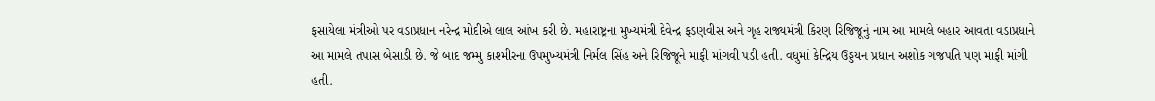ફસાયેલા મંત્રીઓ પર વડાપ્રધાન નરેન્દ્ર મોદીએ લાલ આંખ કરી છે. મહારાષ્ટ્રના મુખ્યમંત્રી દેવેન્દ્ર ફડણવીસ અને ગૃહ રાજ્યમંત્રી કિરણ રિજિજૂનું નામ આ મામલે બહાર આવતા વડાપ્રધાને આ મામલે તપાસ બેસાડી છે. જે બાદ જમ્મુ કાશ્મીરના ઉપમુખ્યમંત્રી નિર્મલ સિંહ અને રિજિજૂને માફી માંગવી પડી હતી. વધુમાં કેન્દ્રિય ઉડ્ડયન પ્રધાન અશોક ગજપતિ પણ માફી માંગી હતી.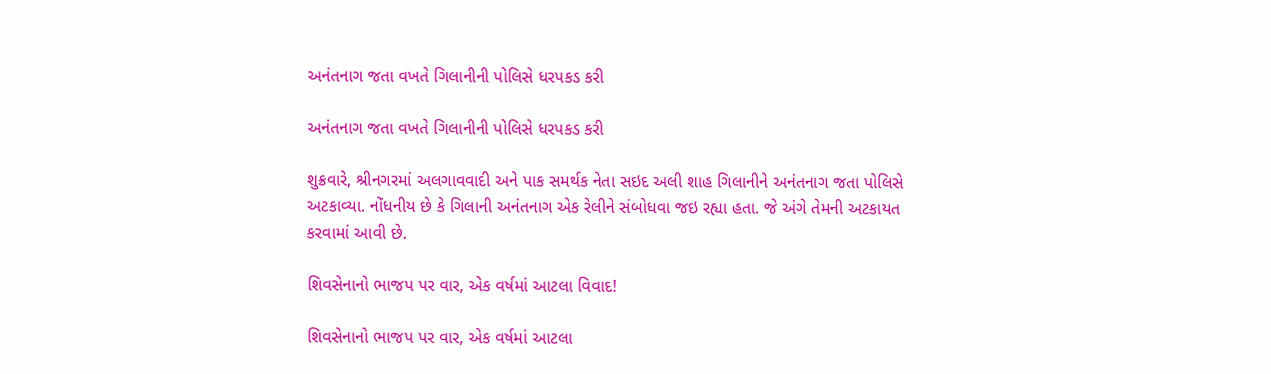અનંતનાગ જતા વખતે ગિલાનીની પોલિસે ધરપકડ કરી

અનંતનાગ જતા વખતે ગિલાનીની પોલિસે ધરપકડ કરી

શુક્રવારે, શ્રીનગરમાં અલગાવવાદી અને પાક સમર્થક નેતા સઇદ અલી શાહ ગિલાનીને અનંતનાગ જતા પોલિસે અટકાવ્યા. નોંધનીય છે કે ગિલાની અનંતનાગ એક રેલીને સંબોધવા જઇ રહ્યા હતા. જે અંગે તેમની અટકાયત કરવામાં આવી છે.

શિવસેનાનો ભાજપ પર વાર, એક વર્ષમાં આટલા વિવાદ!

શિવસેનાનો ભાજપ પર વાર, એક વર્ષમાં આટલા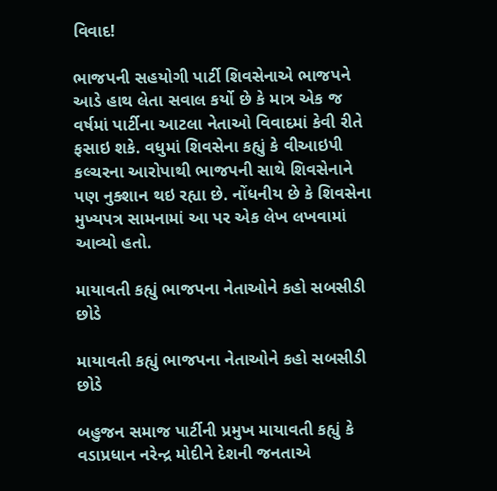વિવાદ!

ભાજપની સહયોગી પાર્ટી શિવસેનાએ ભાજપને આડે હાથ લેતા સવાલ કર્યો છે કે માત્ર એક જ વર્ષમાં પાર્ટીના આટલા નેતાઓ વિવાદમાં કેવી રીતે ફસાઇ શકે. વધુમાં શિવસેના કહ્યું કે વીઆઇપી કલ્ચરના આરોપાથી ભાજપની સાથે શિવસેનાને પણ નુક્શાન થઇ રહ્યા છે. નોંધનીય છે કે શિવસેના મુખ્યપત્ર સામનામાં આ પર એક લેખ લખવામાં આવ્યો હતો.

માયાવતી કહ્યું ભાજપના નેતાઓને કહો સબસીડી છોડે

માયાવતી કહ્યું ભાજપના નેતાઓને કહો સબસીડી છોડે

બહુજન સમાજ પાર્ટીની પ્રમુખ માયાવતી કહ્યું કે વડાપ્રધાન નરેન્દ્ર મોદીને દેશની જનતાએ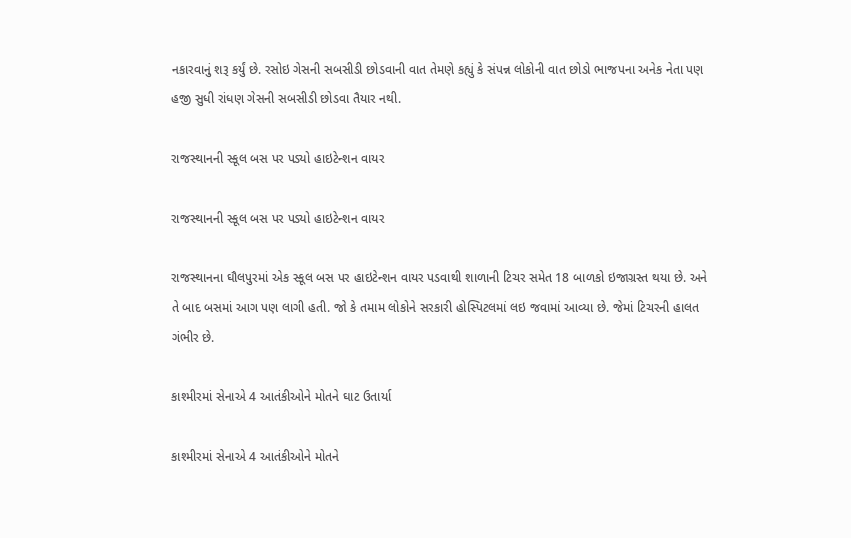નકારવાનું શરૂ કર્યું છે. રસોઇ ગેસની સબસીડી છોડવાની વાત તેમણે કહ્યું કે સંપન્ન લોકોની વાત છોડો ભાજપના અનેક નેતા પણ હજી સુધી રાંધણ ગેસની સબસીડી છોડવા તૈયાર નથી.

રાજસ્થાનની સ્કૂલ બસ પર પડ્યો હાઇટેન્શન વાયર

રાજસ્થાનની સ્કૂલ બસ પર પડ્યો હાઇટેન્શન વાયર

રાજસ્થાનના ઘૌલપુરમાં એક સ્કૂલ બસ પર હાઇટેન્શન વાયર પડવાથી શાળાની ટિચર સમેત 18 બાળકો ઇજાગ્રસ્ત થયા છે. અને તે બાદ બસમાં આગ પણ લાગી હતી. જો કે તમામ લોકોને સરકારી હોસ્પિટલમાં લઇ જવામાં આવ્યા છે. જેમાં ટિચરની હાલત ગંભીર છે.

કાશ્મીરમાં સેનાએ 4 આતંકીઓને મોતને ઘાટ ઉતાર્યા

કાશ્મીરમાં સેનાએ 4 આતંકીઓને મોતને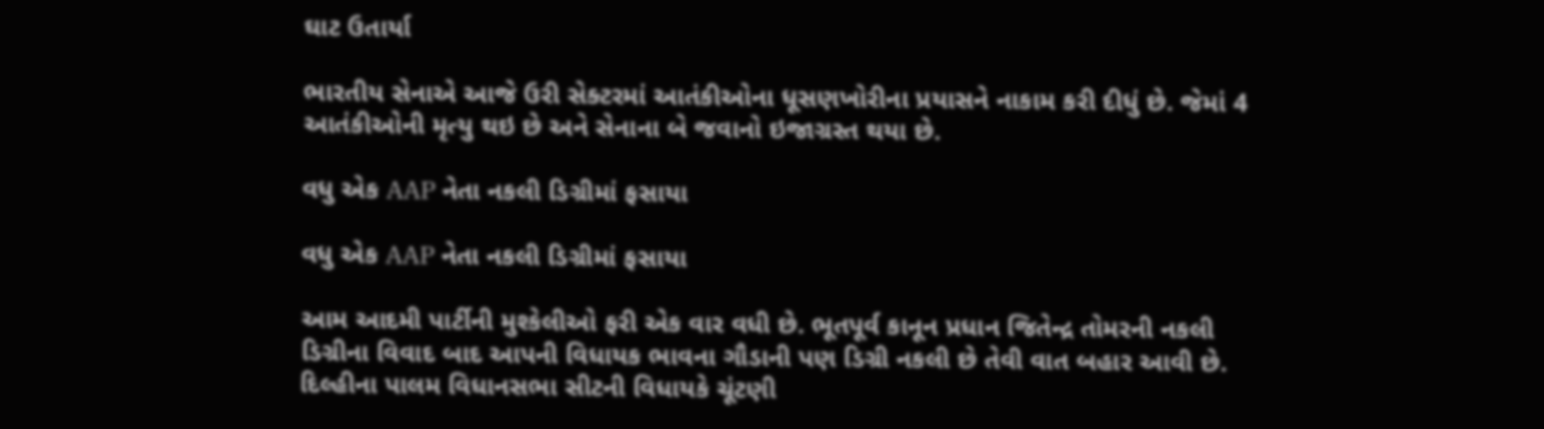ઘાટ ઉતાર્યા

ભારતીય સેનાએ આજે ઉરી સેક્ટરમાં આતંકીઓના ધૂસણખોરીના પ્રયાસને નાકામ કરી દીધું છે. જેમાં 4 આતંકીઓની મૃત્યુ થઇ છે અને સેનાના બે જવાનો ઇજાગ્રસ્ત થયા છે.

વધુ એક AAP નેતા નકલી ડિગ્રીમાં ફસાયા

વધુ એક AAP નેતા નકલી ડિગ્રીમાં ફસાયા

આમ આદમી પાર્ટીની મુશ્કેલીઓ ફરી એક વાર વધી છે. ભૂતપૂર્વ કાનૂન પ્રધાન જિતેન્દ્ર તોમરની નકલી ડિગ્રીના વિવાદ બાદ આપની વિધાયક ભાવના ગૌડાની પણ ડિગ્રી નકલી છે તેવી વાત બહાર આવી છે. દિલ્હીના પાલમ વિધાનસભા સીટની વિધાયકે ચૂંટણી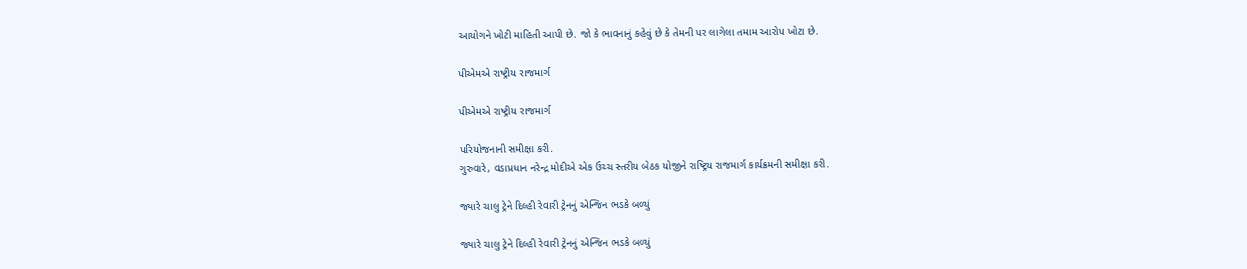આયોગને ખોટી માહિતી આપી છે. જો કે ભાવનાનું કહેવું છે કે તેમની પર લાગેલા તમામ આરોપ ખોટા છે.

પીએમએ રાષ્ટ્રીય રાજમાર્ગ

પીએમએ રાષ્ટ્રીય રાજમાર્ગ

પરિયોજનાની સમીક્ષા કરી.
ગુરુવારે, વડાપ્રધાન નરેન્દ્ર મોદીએ એક ઉચ્ચ સ્તરીય બેઠક યોજીને રાષ્ટ્રિય રાજમાર્ગ કાર્યક્રમની સમીક્ષા કરી.

જ્યારે ચાલુ ટ્રેને દિલ્હી રેવારી ટ્રેનનું એન્જિન ભડકે બળ્યું

જ્યારે ચાલુ ટ્રેને દિલ્હી રેવારી ટ્રેનનું એન્જિન ભડકે બળ્યું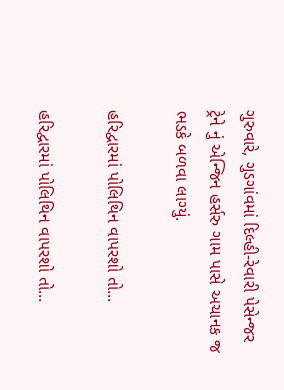ગુરુવારે, ગુડગાંવમાં દિલ્હી-રેવારી પેસેન્જર ટ્રેને નું એન્જિન હર્સરુ ગામ પાસે અચાનક જ ભડકે બળવા લાગ્યું.

હરિદ્વારમાં પોલિથિન વાપરશો તો...

હરિદ્વારમાં પોલિથિન વાપરશો તો...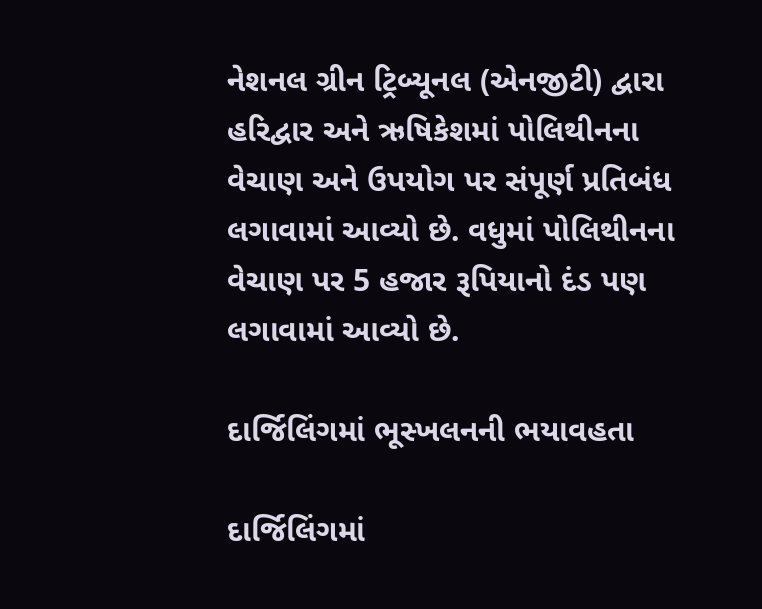નેશનલ ગ્રીન ટ્રિબ્યૂનલ (એનજીટી) દ્વારા હરિદ્વાર અને ઋષિકેશમાં પોલિથીનના વેચાણ અને ઉપયોગ પર સંપૂર્ણ પ્રતિબંધ લગાવામાં આવ્યો છે. વધુમાં પોલિથીનના વેચાણ પર 5 હજાર રૂપિયાનો દંડ પણ લગાવામાં આવ્યો છે.

દાર્જિલિંગમાં ભૂસ્ખલનની ભયાવહતા

દાર્જિલિંગમાં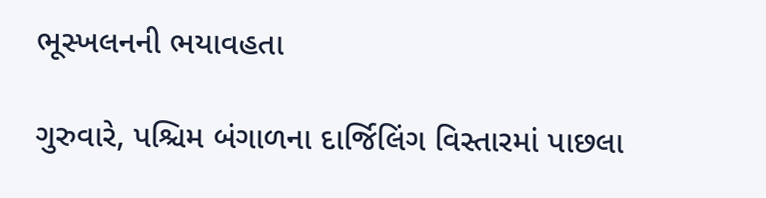ભૂસ્ખલનની ભયાવહતા

ગુરુવારે, પશ્ચિમ બંગાળના દાર્જિલિંગ વિસ્તારમાં પાછલા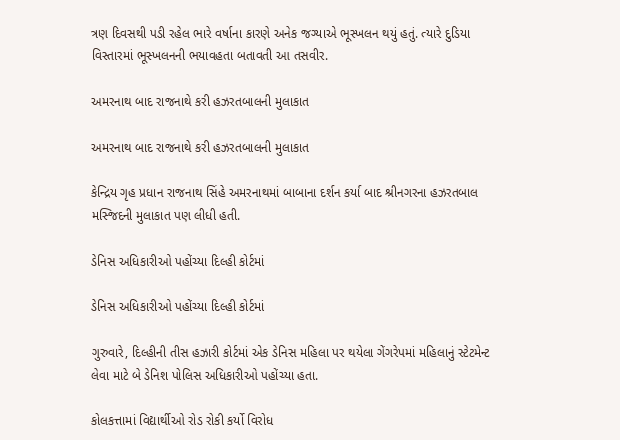ત્રણ દિવસથી પડી રહેલ ભારે વર્ષાના કારણે અનેક જગ્યાએ ભૂસ્ખલન થયું હતું. ત્યારે દુડિયા વિસ્તારમાં ભૂસ્ખલનની ભયાવહતા બતાવતી આ તસવીર.

અમરનાથ બાદ રાજનાથે કરી હઝરતબાલની મુલાકાત

અમરનાથ બાદ રાજનાથે કરી હઝરતબાલની મુલાકાત

કેન્દ્રિય ગૃહ પ્રધાન રાજનાથ સિંહે અમરનાથમાં બાબાના દર્શન કર્યા બાદ શ્રીનગરના હઝરતબાલ મસ્જિદની મુલાકાત પણ લીધી હતી.

ડેનિસ અધિકારીઓ પહોંચ્યા દિલ્હી કોર્ટમાં

ડેનિસ અધિકારીઓ પહોંચ્યા દિલ્હી કોર્ટમાં

ગુરુવારે, દિલ્હીની તીસ હઝારી કોર્ટમાં એક ડેનિસ મહિલા પર થયેલા ગેંગરેપમાં મહિલાનું સ્ટેટમેન્ટ લેવા માટે બે ડેનિશ પોલિસ અધિકારીઓ પહોંચ્યા હતા.

કોલકત્તામાં વિદ્યાર્થીઓ રોડ રોકી કર્યો વિરોધ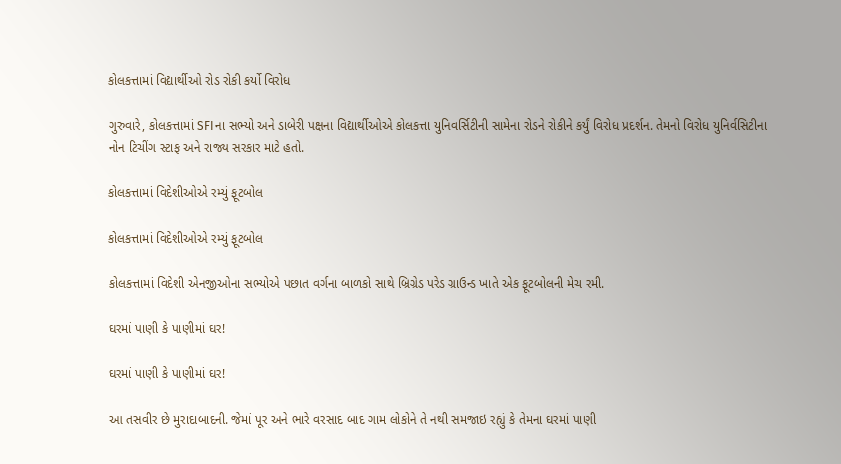કોલકત્તામાં વિદ્યાર્થીઓ રોડ રોકી કર્યો વિરોધ

ગુરુવારે, કોલકત્તામાં SFIના સભ્યો અને ડાબેરી પક્ષના વિદ્યાર્થીઓએ કોલકત્તા યુનિવર્સિટીની સામેના રોડને રોકીને કર્યું વિરોધ પ્રદર્શન. તેમનો વિરોધ યુનિર્વસિટીના નોન ટિચીંગ સ્ટાફ અને રાજ્ય સરકાર માટે હતો.

કોલકત્તામાં વિદેશીઓએ રમ્યું ફૂટબોલ

કોલકત્તામાં વિદેશીઓએ રમ્યું ફૂટબોલ

કોલકત્તામાં વિદેશી એનજીઓના સભ્યોએ પછાત વર્ગના બાળકો સાથે બ્રિગ્રેડ પરેડ ગ્રાઉન્ડ ખાતે એક ફૂટબોલની મેચ રમી.

ઘરમાં પાણી કે પાણીમાં ઘર!

ઘરમાં પાણી કે પાણીમાં ઘર!

આ તસવીર છે મુરાદાબાદની. જેમાં પૂર અને ભારે વરસાદ બાદ ગામ લોકોને તે નથી સમજાઇ રહ્યું કે તેમના ઘરમાં પાણી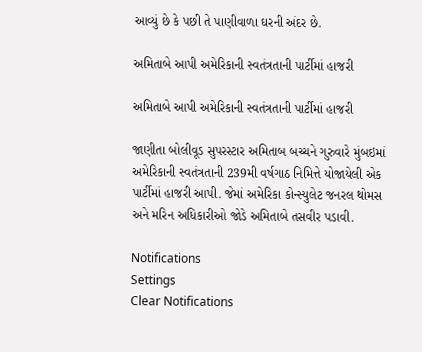આવ્યું છે કે પછી તે પાણીવાળા ઘરની અંદર છે.

અમિતાબે આપી અમેરિકાની સ્વતંત્રતાની પાર્ટીમાં હાજરી

અમિતાબે આપી અમેરિકાની સ્વતંત્રતાની પાર્ટીમાં હાજરી

જાણીતા બોલીવૂડ સુપરસ્ટાર અમિતાબ બચ્ચને ગુરુવારે મુંબઇમાં અમેરિકાની સ્વતંત્રતાની 239મી વર્ષગાઠ નિમિત્તે યોજાયેલી એક પાર્ટીમાં હાજરી આપી. જેમાં અમેરિકા કોન્સ્યુલેટ જનરલ થોમસ અને મરિન અધિકારીઓ જોડે અમિતાબે તસવીર પડાવી.

Notifications
Settings
Clear Notifications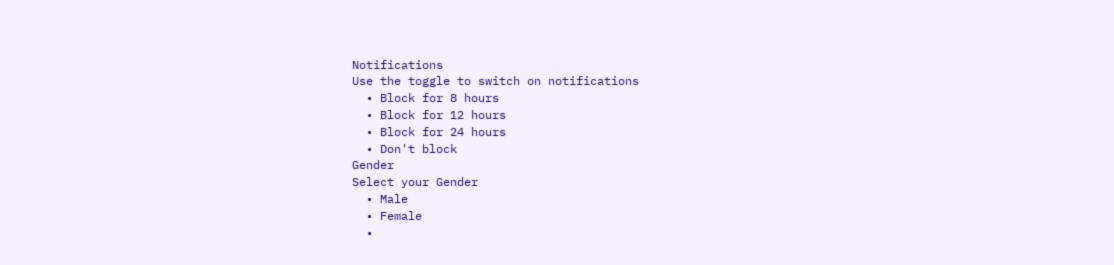Notifications
Use the toggle to switch on notifications
  • Block for 8 hours
  • Block for 12 hours
  • Block for 24 hours
  • Don't block
Gender
Select your Gender
  • Male
  • Female
  •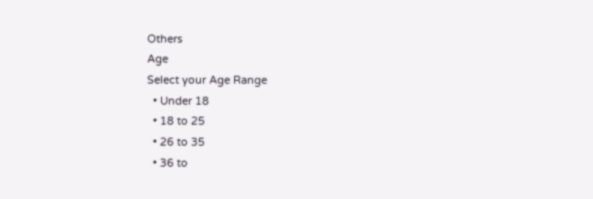Others
Age
Select your Age Range
  • Under 18
  • 18 to 25
  • 26 to 35
  • 36 to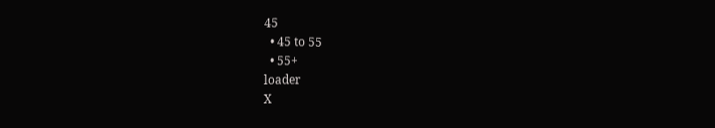45
  • 45 to 55
  • 55+
loader
X